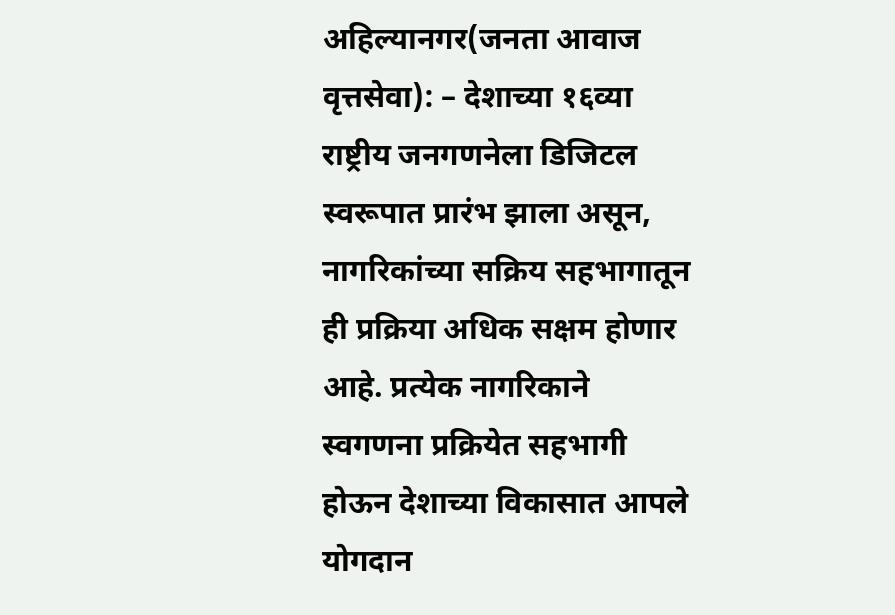अहिल्यानगर(जनता आवाज वृत्तसेवा): – देशाच्या १६व्या राष्ट्रीय जनगणनेला डिजिटल स्वरूपात प्रारंभ झाला असून, नागरिकांच्या सक्रिय सहभागातून ही प्रक्रिया अधिक सक्षम होणार आहे. प्रत्येक नागरिकाने स्वगणना प्रक्रियेत सहभागी होऊन देशाच्या विकासात आपले योगदान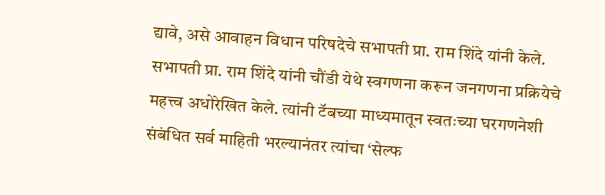द्यावे, असे आवाहन विधान परिषदेचे सभापती प्रा. राम शिंदे यांनी केले.
सभापती प्रा. राम शिंदे यांनी चौंडी येथे स्वगणना करून जनगणना प्रक्रियेचे महत्त्व अधोरेखित केले. त्यांनी टॅबच्या माध्यमातून स्वतःच्या घरगणनेशी संबंधित सर्व माहिती भरल्यानंतर त्यांचा ‘सेल्फ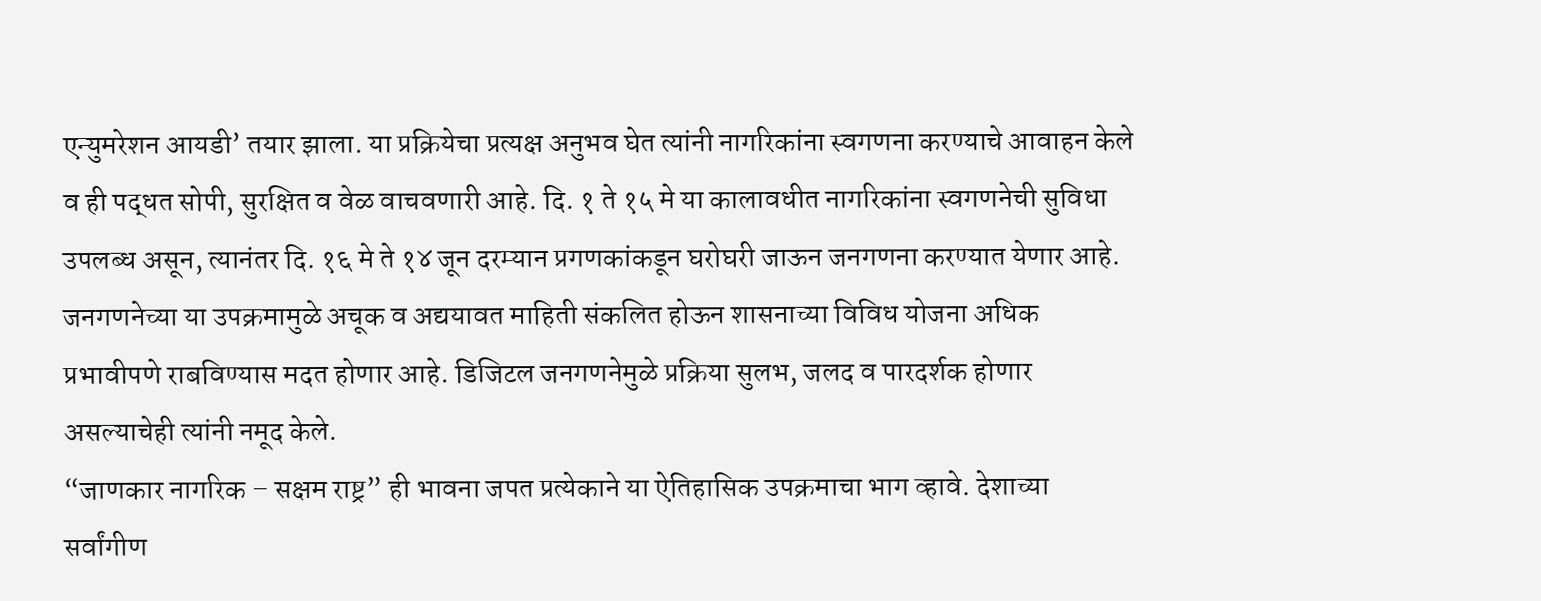एन्युमरेशन आयडी’ तयार झाला. या प्रक्रियेचा प्रत्यक्ष अनुभव घेत त्यांनी नागरिकांना स्वगणना करण्याचे आवाहन केले व ही पद्धत सोपी, सुरक्षित व वेळ वाचवणारी आहे. दि. १ ते १५ मे या कालावधीत नागरिकांना स्वगणनेची सुविधा उपलब्ध असून, त्यानंतर दि. १६ मे ते १४ जून दरम्यान प्रगणकांकडून घरोघरी जाऊन जनगणना करण्यात येणार आहे.
जनगणनेच्या या उपक्रमामुळे अचूक व अद्ययावत माहिती संकलित होऊन शासनाच्या विविध योजना अधिक प्रभावीपणे राबविण्यास मदत होणार आहे. डिजिटल जनगणनेमुळे प्रक्रिया सुलभ, जलद व पारदर्शक होणार असल्याचेही त्यांनी नमूद केले.
“जाणकार नागरिक – सक्षम राष्ट्र” ही भावना जपत प्रत्येकाने या ऐतिहासिक उपक्रमाचा भाग व्हावे. देशाच्या सर्वांगीण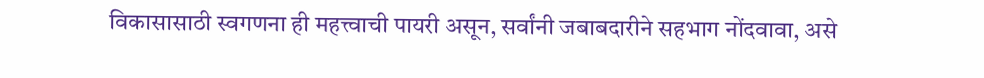विकासासाठी स्वगणना ही महत्त्वाची पायरी असून, सर्वांनी जबाबदारीने सहभाग नोंदवावा, असे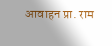आवाहन प्रा. राम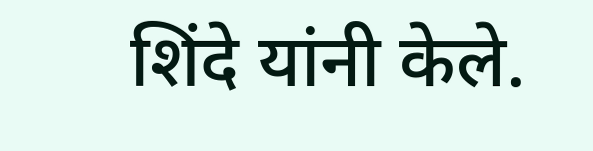शिंदे यांनी केले.